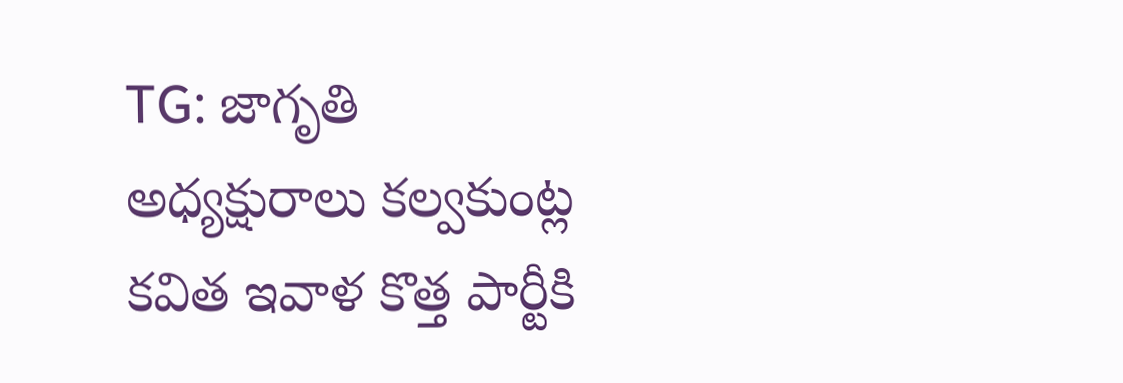TG: జాగృతి అధ్యక్షురాలు కల్వకుంట్ల కవిత ఇవాళ కొత్త పార్టీకి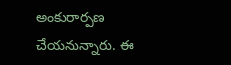అంకురార్పణ చేయనున్నారు. ఈ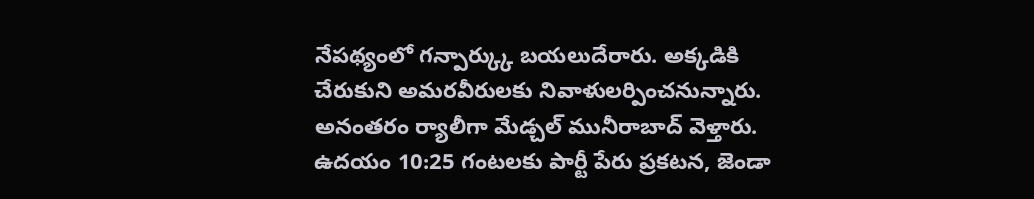నేపథ్యంలో గన్పార్క్కు బయలుదేరారు. అక్కడికి చేరుకుని అమరవీరులకు నివాళులర్పించనున్నారు. అనంతరం ర్యాలీగా మేడ్చల్ మునీరాబాద్ వెళ్తారు. ఉదయం 10:25 గంటలకు పార్టీ పేరు ప్రకటన, జెండా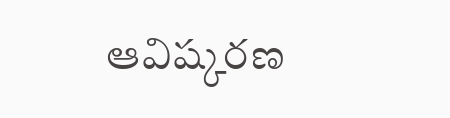ఆవిష్కరణ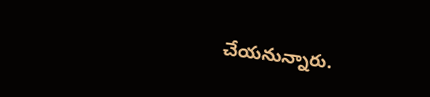చేయనున్నారు.